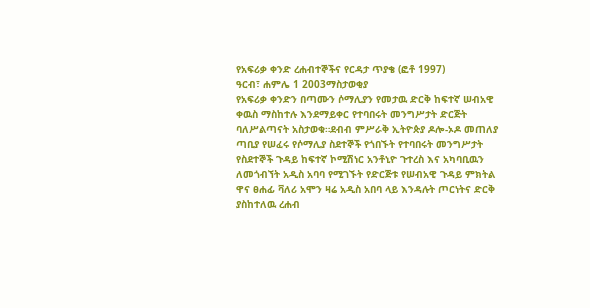የአፍሪቃ ቀንድ ረሐብተኞችና የርዳታ ጥያቄ (ፎቶ 1997)
ዓርብ፣ ሐምሌ 1 2003ማስታወቂያ
የአፍሪቃ ቀንድን በጣሙን ሶማሊያን የመታዉ ድርቅ ከፍተኛ ሠብአዊ ቀዉስ ማስከተሉ እንደማይቀር የተባበሩት መንግሥታት ድርጅት ባለሥልጣናት አስታወቁ።ደብብ ምሥራቅ ኢትዮጵያ ዶሎ-ኦዶ መጠለያ ጣቢያ የሠፈሩ የሶማሊያ ስደተኞች የጎበኙት የተባበሩት መንግሥታት የስደተኞች ጉዳይ ከፍተኛ ኮሚሽነር አንቶኒዮ ጉተረስ እና አካባቢዉን ለመጎብኘት አዲስ አባባ የሚገኙት የድርጅቱ የሠብአዊ ጉዳይ ምክትል ዋና ፀሐፊ ቫለሪ አሞን ዛሬ አዲስ አበባ ላይ እንዳሉት ጦርነትና ድርቅ ያስከተለዉ ረሐብ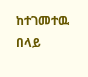ከተገመተዉ በላይ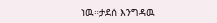ነዉ።ታደሰ እንግዳዉ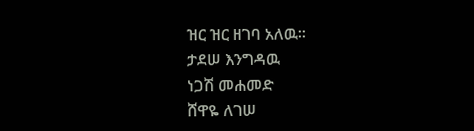ዝር ዝር ዘገባ አለዉ።
ታደሠ እንግዳዉ
ነጋሽ መሐመድ
ሸዋዬ ለገሠ